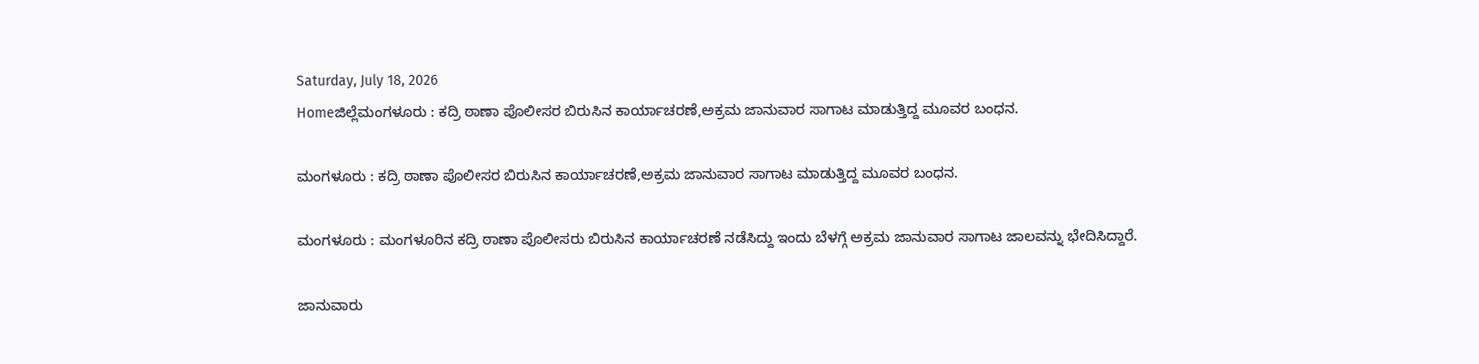Saturday, July 18, 2026
Homeಜಿಲ್ಲೆಮಂಗಳೂರು : ಕದ್ರಿ ಠಾಣಾ ಪೊಲೀಸರ ಬಿರುಸಿನ ಕಾರ್ಯಾಚರಣೆ,ಅಕ್ರಮ ಜಾನುವಾರ ಸಾಗಾಟ ಮಾಡುತ್ತಿದ್ದ ಮೂವರ ಬಂಧನ.

ಮಂಗಳೂರು : ಕದ್ರಿ ಠಾಣಾ ಪೊಲೀಸರ ಬಿರುಸಿನ ಕಾರ್ಯಾಚರಣೆ,ಅಕ್ರಮ ಜಾನುವಾರ ಸಾಗಾಟ ಮಾಡುತ್ತಿದ್ದ ಮೂವರ ಬಂಧನ.

ಮಂಗಳೂರು : ಮಂಗಳೂರಿನ ಕದ್ರಿ ಠಾಣಾ ಪೊಲೀಸರು ಬಿರುಸಿನ ಕಾರ್ಯಾಚರಣೆ ನಡೆಸಿದ್ದು ಇಂದು ಬೆಳಗ್ಗೆ ಅಕ್ರಮ ಜಾನುವಾರ ಸಾಗಾಟ ಜಾಲವನ್ನು ಭೇದಿಸಿದ್ದಾರೆ.

ಜಾನುವಾರು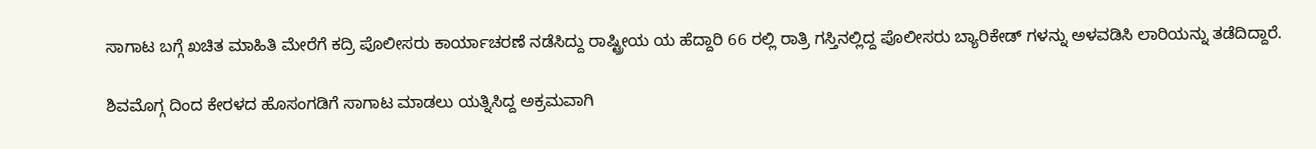ಸಾಗಾಟ ಬಗ್ಗೆ ಖಚಿತ ಮಾಹಿತಿ ಮೇರೆಗೆ ಕದ್ರಿ ಪೊಲೀಸರು ಕಾರ್ಯಾಚರಣೆ ನಡೆಸಿದ್ದು ರಾಷ್ಟ್ರೀಯ ಯ ಹೆದ್ದಾರಿ 66 ರಲ್ಲಿ‌ ರಾತ್ರಿ ಗಸ್ತಿನಲ್ಲಿದ್ದ ಪೊಲೀಸರು ಬ್ಯಾರಿಕೇಡ್ ಗಳನ್ನು ಅಳವಡಿಸಿ ಲಾರಿಯನ್ನು‌ ತಡೆದಿದ್ದಾರೆ.

ಶಿವಮೊಗ್ಗ ದಿಂದ ಕೇರಳದ ಹೊಸಂಗಡಿಗೆ ಸಾಗಾಟ ಮಾಡಲು ಯತ್ನಿಸಿದ್ದ ಅಕ್ರಮವಾಗಿ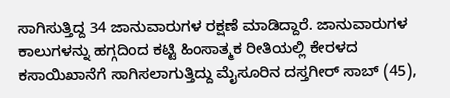ಸಾಗಿಸುತ್ತಿದ್ದ 34 ಜಾನುವಾರುಗಳ ರಕ್ಷಣೆ ಮಾಡಿದ್ದಾರೆ. ಜಾನುವಾರುಗಳ ಕಾಲುಗಳನ್ನು ಹಗ್ಗದಿಂದ ಕಟ್ಟಿ ಹಿಂಸಾತ್ಮಕ ರೀತಿಯಲ್ಲಿ ಕೇರಳದ ಕಸಾಯಿಖಾನೆಗೆ‌ ಸಾಗಿಸಲಾಗುತ್ತಿದ್ದು ಮೈಸೂರಿನ ದಸ್ತಗೀರ್ ಸಾಬ್ (45),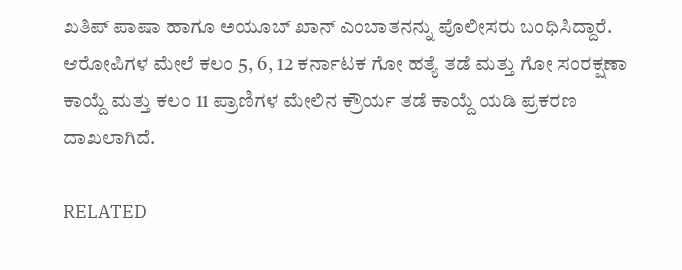ಖತಿಪ್ ಪಾಷಾ ಹಾಗೂ ಅಯೂಬ್ ಖಾನ್ ಎಂಬಾತನನ್ನು ಪೊಲೀಸರು ಬಂಧಿಸಿದ್ದಾರೆ. ಆರೋಪಿಗಳ ಮೇಲೆ ಕಲಂ 5, 6, 12 ಕರ್ನಾಟಕ ಗೋ ಹತ್ಯೆ ತಡೆ ಮತ್ತು ಗೋ ಸಂರಕ್ಷಣಾ ಕಾಯ್ದೆ ಮತ್ತು ಕಲಂ 11 ಪ್ರಾಣಿಗಳ ಮೇಲಿನ ಕ್ರೌರ್ಯ ತಡೆ ಕಾಯ್ದೆ ಯಡಿ ಪ್ರಕರಣ ದಾಖಲಾಗಿದೆ.

RELATED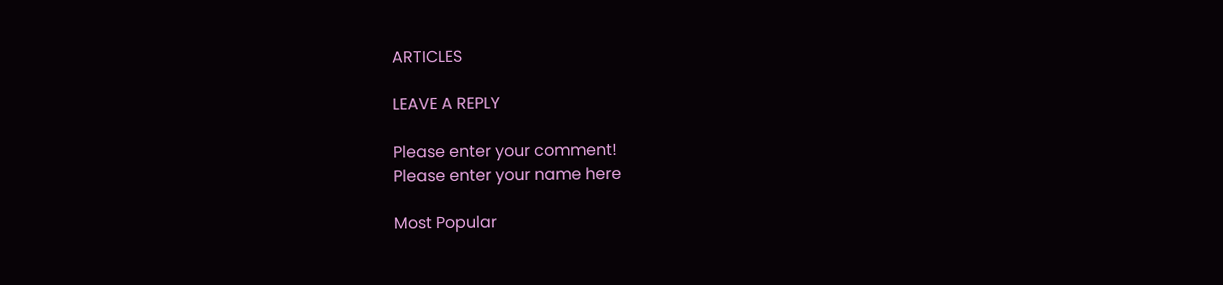ARTICLES

LEAVE A REPLY

Please enter your comment!
Please enter your name here

Most Popular